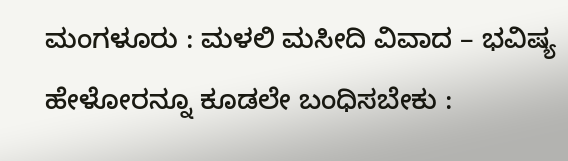ಮಂಗಳೂರು : ಮಳಲಿ ಮಸೀದಿ ವಿವಾದ – ಭವಿಷ್ಯ ಹೇಳೋರನ್ನೂ ಕೂಡಲೇ ಬಂಧಿಸಬೇಕು :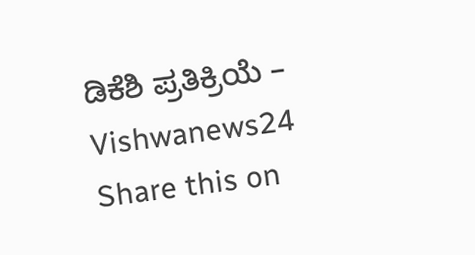ಡಿಕೆಶಿ ಪ್ರತಿಕ್ರಿಯೆ – Vishwanews24
Share this on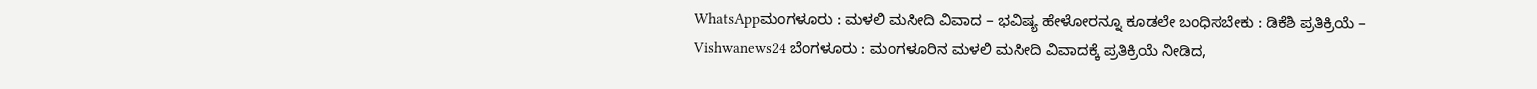WhatsAppಮಂಗಳೂರು : ಮಳಲಿ ಮಸೀದಿ ವಿವಾದ – ಭವಿಷ್ಯ ಹೇಳೋರನ್ನೂ ಕೂಡಲೇ ಬಂಧಿಸಬೇಕು : ಡಿಕೆಶಿ ಪ್ರತಿಕ್ರಿಯೆ – Vishwanews24 ಬೆಂಗಳೂರು : ಮಂಗಳೂರಿನ ಮಳಲಿ ಮಸೀದಿ ವಿವಾದಕ್ಕೆ ಪ್ರತಿಕ್ರಿಯೆ ನೀಡಿದ,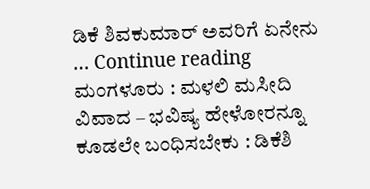ಡಿಕೆ ಶಿವಕುಮಾರ್ ಅವರಿಗೆ ಏನೇನು … Continue reading ಮಂಗಳೂರು : ಮಳಲಿ ಮಸೀದಿ ವಿವಾದ – ಭವಿಷ್ಯ ಹೇಳೋರನ್ನೂ ಕೂಡಲೇ ಬಂಧಿಸಬೇಕು : ಡಿಕೆಶಿ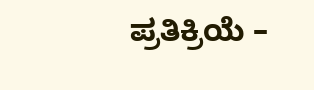ಪ್ರತಿಕ್ರಿಯೆ –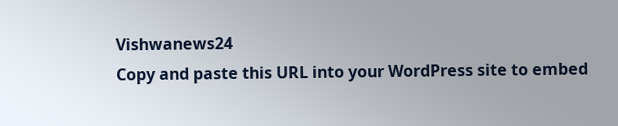Vishwanews24
Copy and paste this URL into your WordPress site to embed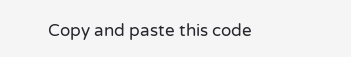Copy and paste this code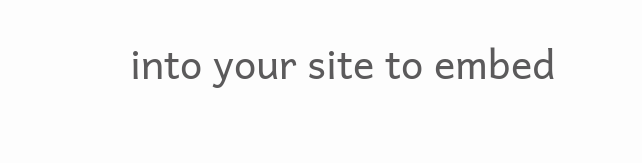into your site to embed